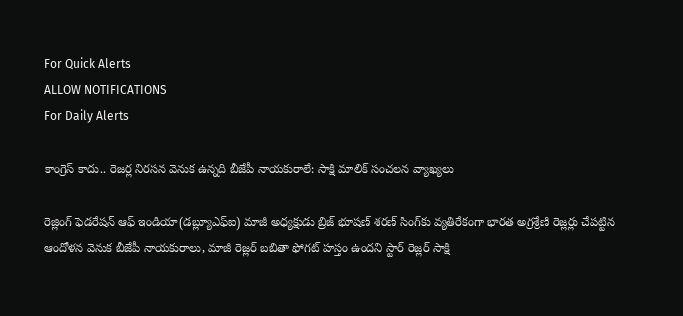For Quick Alerts
ALLOW NOTIFICATIONS
For Daily Alerts

కాంగ్రెస్ కాదు.. రెజర్ల నిరసన వెనుక ఉన్నది బీజేపీ నాయకురాలే: సాక్షి మాలిక్ సంచలన వ్యాఖ్యలు

రెజ్లింగ్ ఫెడరేషన్ ఆఫ్ ఇండియా(డబ్ల్యూఎఫ్‌ఐ) మాజీ అధ్యక్షుడు బ్రిజ్‌ భూషణ్ శరణ్ సింగ్‌కు వ్యతిరేకంగా భారత అగ్రశ్రేణి రెజ్లర్లు చేపట్టిన ఆందోళన వెనుక బీజేపీ నాయకురాలు, మాజీ రెజ్లర్ బబితా ఫోగట్ హస్తం ఉందని స్టార్ రెజ్లర్ సాక్షి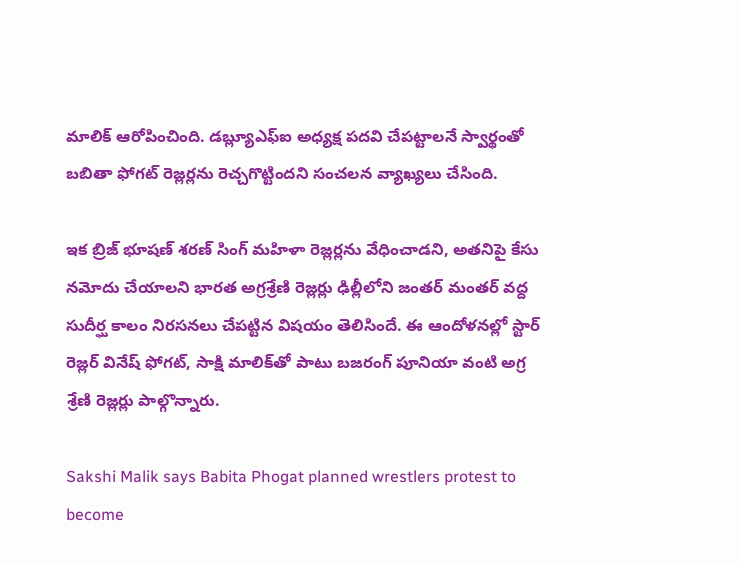మాలిక్ ఆరోపించింది. డబ్ల్యూఎఫ్‌ఐ అధ్యక్ష పదవి చేపట్టాలనే స్వార్థంతో బబితా ఫోగట్ రెజ్లర్లను రెచ్చగొట్టిందని సంచలన వ్యాఖ్యలు చేసింది.

ఇక బ్రిజ్ భూషణ్ శరణ్ సింగ్ మహిళా రెజ్లర్లను వేధించాడని, అతనిపై కేసు నమోదు చేయాలని భారత అగ్రశ్రేణి రెజ్లర్లు ఢిల్లీలోని జంతర్ మంతర్ వద్ద సుదీర్ఘ కాలం నిరసనలు చేపట్టిన విషయం తెలిసిందే. ఈ ఆందోళనల్లో స్టార్ రెజ్లర్ వినేష్ ఫోగట్, సాక్షి మాలిక్‌తో పాటు బజరంగ్ పూనియా వంటి అగ్ర శ్రేణి రెజ్లర్లు పాల్గొన్నారు.

Sakshi Malik says Babita Phogat planned wrestlers protest to become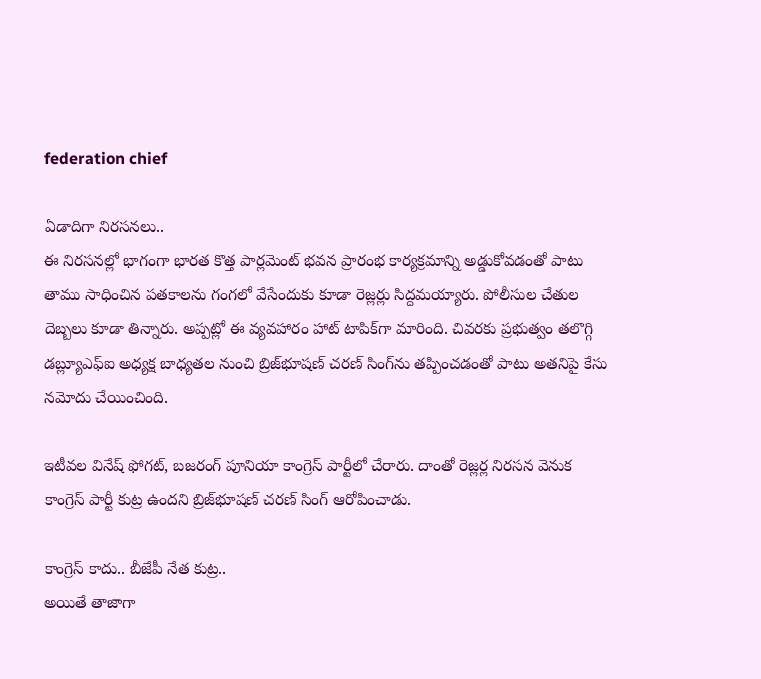federation chief

ఏడాదిగా నిరసనలు..
ఈ నిరసనల్లో భాగంగా భారత కొత్త పార్లమెంట్ భవన ప్రారంభ కార్యక్రమాన్ని అడ్డుకోవడంతో పాటు తాము సాధించిన పతకాలను గంగలో వేసేందుకు కూడా రెజ్లర్లు సిద్దమయ్యారు. పోలీసుల చేతుల దెబ్బలు కూడా తిన్నారు. అప్పట్లో ఈ వ్యవహారం హాట్ టాపిక్‌గా మారింది. చివరకు ప్రభుత్వం తలొగ్గి డబ్ల్యూఎఫ్‌ఐ అధ్యక్ష బాధ్యతల నుంచి బ్రిజ్‌భూషణ్ చరణ్ సింగ్‌ను తప్పించడంతో పాటు అతనిపై కేసు నమోదు చేయించింది.

ఇటీవల వినేష్ ఫోగట్, బజరంగ్ పూనియా కాంగ్రెస్ పార్టీలో చేరారు. దాంతో రెజ్లర్ల నిరసన వెనుక కాంగ్రెస్ పార్టీ కుట్ర ఉందని బ్రిజ్‌భూషణ్ చరణ్ సింగ్ ఆరోపించాడు.

కాంగ్రెస్ కాదు.. బీజేపీ నేత కుట్ర..
అయితే తాజాగా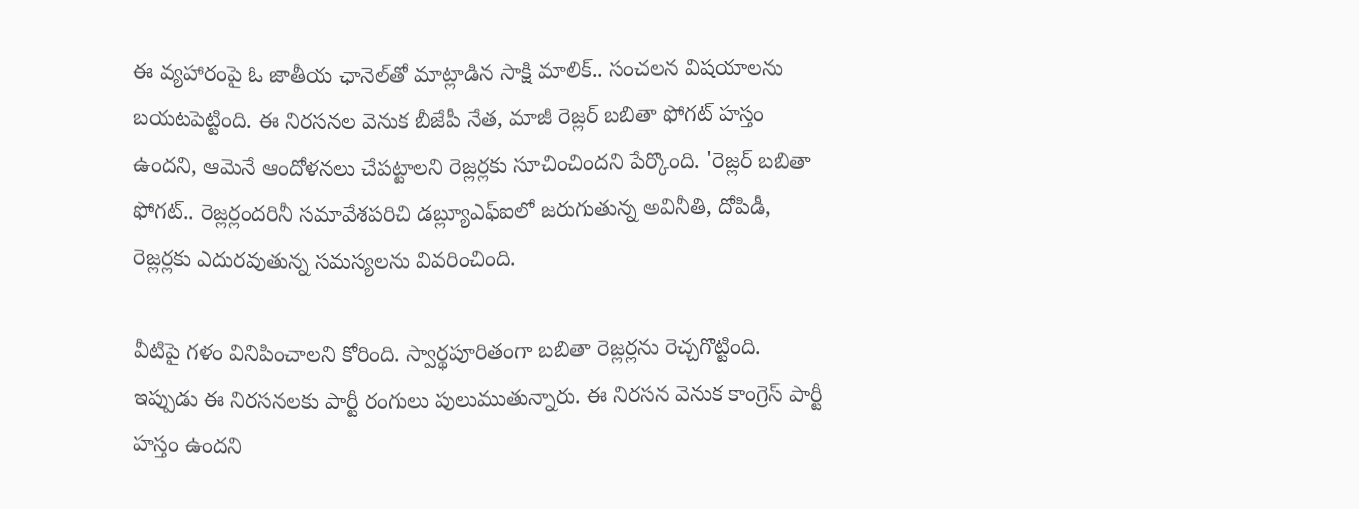ఈ వ్యహారంపై ఓ జాతీయ ఛానెల్‌తో మాట్లాడిన సాక్షి మాలిక్.. సంచలన విషయాలను బయటపెట్టింది. ఈ నిరసనల వెనుక బీజేపీ నేత, మాజీ రెజ్లర్ బబితా ఫోగట్ హస్తం ఉందని, ఆమెనే ఆందోళనలు చేపట్టాలని రెజ్లర్లకు సూచించిందని పేర్కొంది. 'రెజ్లర్ బబితా ఫోగట్.. రెజ్లర్లందరినీ సమావేశపరిచి డబ్ల్యూఎఫ్‌ఐలో జరుగుతున్న అవినీతి, దోపిడీ, రెజ్లర్లకు ఎదురవుతున్న సమస్యలను వివరించింది.

వీటిపై గళం వినిపించాలని కోరింది. స్వార్థపూరితంగా బబితా రెజ్లర్లను రెచ్చగొట్టింది. ఇప్పుడు ఈ నిరసనలకు పార్టీ రంగులు పులుముతున్నారు. ఈ నిరసన వెనుక కాంగ్రెస్ పార్టీ హస్తం ఉందని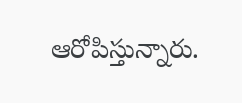ఆరోపిస్తున్నారు.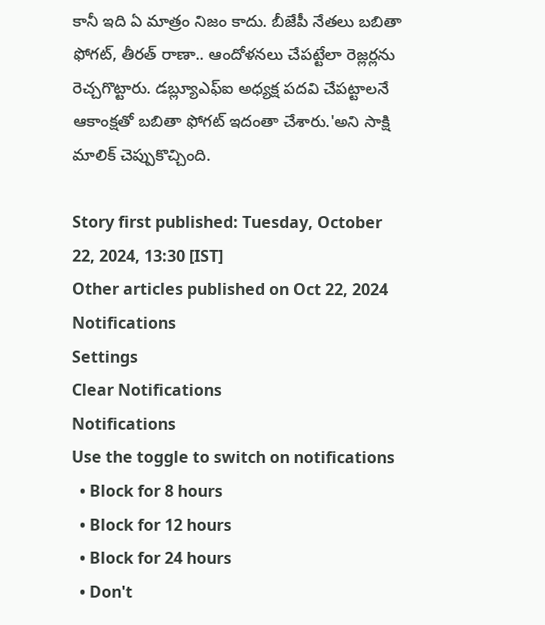కానీ ఇది ఏ మాత్రం నిజం కాదు. బీజేపీ నేతలు బబితా ఫోగట్, తీరత్ రాణా.. ఆందోళనలు చేపట్టేలా రెజ్లర్లను రెచ్చగొట్టారు. డబ్ల్యూఎఫ్ఐ అధ్యక్ష పదవి చేపట్టాలనే ఆకాంక్షతో బబితా ఫోగట్ ఇదంతా చేశారు.'అని సాక్షి మాలిక్ చెప్పుకొచ్చింది.

Story first published: Tuesday, October 22, 2024, 13:30 [IST]
Other articles published on Oct 22, 2024
Notifications
Settings
Clear Notifications
Notifications
Use the toggle to switch on notifications
  • Block for 8 hours
  • Block for 12 hours
  • Block for 24 hours
  • Don't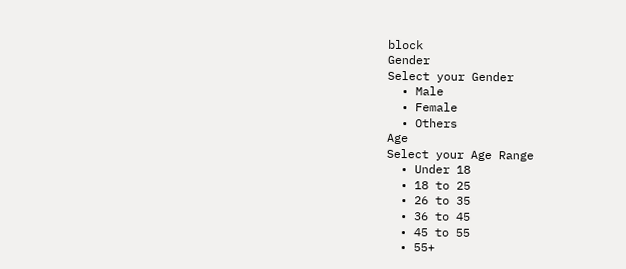block
Gender
Select your Gender
  • Male
  • Female
  • Others
Age
Select your Age Range
  • Under 18
  • 18 to 25
  • 26 to 35
  • 36 to 45
  • 45 to 55
  • 55+